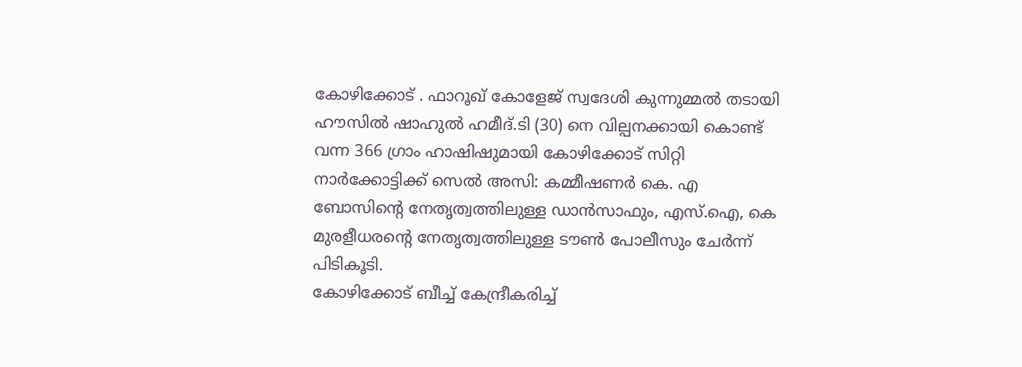കോഴിക്കോട് . ഫാറൂഖ് കോളേജ് സ്വദേശി കുന്നുമ്മൽ തടായി ഹൗസിൽ ഷാഹുൽ ഹമീദ്.ടി (30) നെ വില്പനക്കായി കൊണ്ട് വന്ന 366 ഗ്രാം ഹാഷിഷുമായി കോഴിക്കോട് സിറ്റി നാർക്കോട്ടിക്ക് സെൽ അസി: കമ്മീഷണർ കെ. എ ബോസിൻ്റെ നേതൃത്വത്തിലുള്ള ഡാൻസാഫും, എസ്.ഐ, കെ മുരളീധരൻ്റെ നേതൃത്വത്തിലുള്ള ടൗൺ പോലീസും ചേർന്ന് പിടികൂടി.
കോഴിക്കോട് ബീച്ച് കേന്ദ്രീകരിച്ച്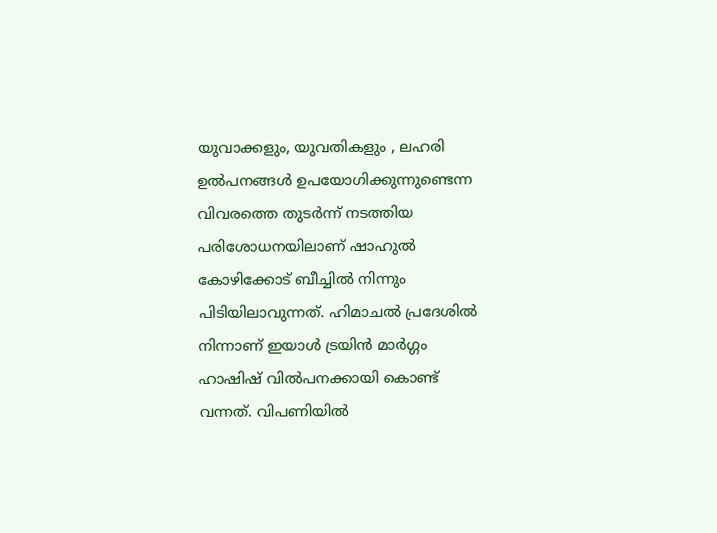യുവാക്കളും, യുവതികളും , ലഹരി ഉൽപനങ്ങൾ ഉപയോഗിക്കുന്നുണ്ടെന്ന വിവരത്തെ തുടർന്ന് നടത്തിയ പരിശോധനയിലാണ് ഷാഹുൽ കോഴിക്കോട് ബീച്ചിൽ നിന്നും പിടിയിലാവുന്നത്. ഹിമാചൽ പ്രദേശിൽ നിന്നാണ് ഇയാൾ ട്രയിൻ മാർഗ്ഗം ഹാഷിഷ് വിൽപനക്കായി കൊണ്ട് വന്നത്. വിപണിയിൽ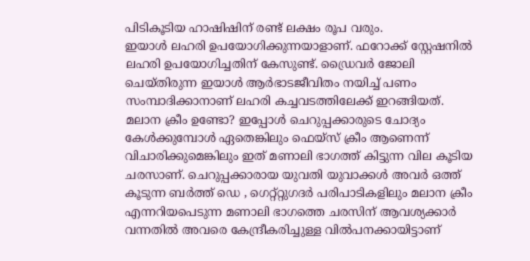പിടികൂടിയ ഹാഷിഷിന് രണ്ട് ലക്ഷം രൂപ വരും.
ഇയാൾ ലഹരി ഉപയോഗിക്കുന്നയാളാണ്. ഫറോക്ക് സ്റ്റേഷനിൽ ലഹരി ഉപയോഗിച്ചതിന് കേസുണ്ട്. ഡ്രൈവർ ജോലി ചെയ്തിരുന്ന ഇയാൾ ആർഭാടജീവിതം നയിച്ച് പണം സംമ്പാദിക്കാനാണ് ലഹരി കച്ചവടത്തിലേക്ക് ഇറങ്ങിയത്.
മലാന ക്രീം ഉണ്ടോ? ഇപ്പോൾ ചെറുപ്പക്കാരുടെ ചോദ്യം
കേൾക്കുമ്പോൾ ഏതെങ്കിലും ഫെയ്സ് ക്രീം ആണെന്ന് വിചാരിക്കുമെങ്കിലും ഇത് മണാലി ഭാഗത്ത് കിട്ടുന്ന വില കൂടിയ ചരസാണ്. ചെറുപ്പക്കാരായ യുവതി യുവാക്കൾ അവർ ഒത്ത് കൂടുന്ന ബർത്ത് ഡെ , ഗെറ്റ്റ്റുഗദർ പരിപാടികളിലും മലാന ക്രീം എന്നറിയപെടുന്ന മണാലി ഭാഗത്തെ ചരസിന് ആവശ്യക്കാർ വന്നതിൽ അവരെ കേന്ദ്രീകരിച്ചുള്ള വിൽപനക്കായിട്ടാണ്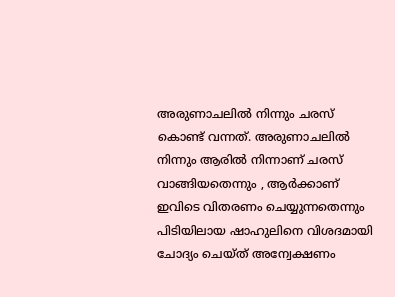അരുണാചലിൽ നിന്നും ചരസ് കൊണ്ട് വന്നത്. അരുണാചലിൽ നിന്നും ആരിൽ നിന്നാണ് ചരസ് വാങ്ങിയതെന്നും , ആർക്കാണ് ഇവിടെ വിതരണം ചെയ്യുന്നതെന്നും പിടിയിലായ ഷാഹുലിനെ വിശദമായി ചോദ്യം ചെയ്ത് അന്വേക്ഷണം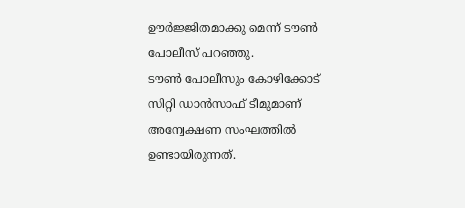ഊർജ്ജിതമാക്കു മെന്ന് ടൗൺ പോലീസ് പറഞ്ഞു.
ടൗൺ പോലീസും കോഴിക്കോട് സിറ്റി ഡാൻസാഫ് ടീമുമാണ് അന്വേക്ഷണ സംഘത്തിൽ ഉണ്ടായിരുന്നത്.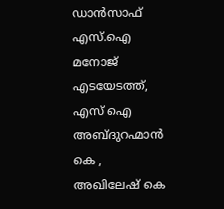ഡാൻസാഫ് എസ്.ഐ മനോജ് എടയേടത്ത്, എസ് ഐ അബ്ദുറഹ്മാൻ കെ , അഖിലേഷ് കെ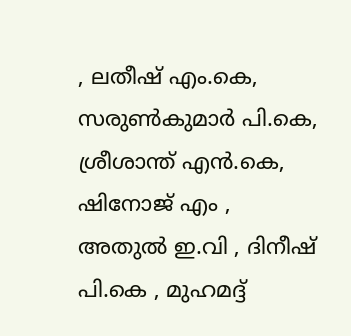, ലതീഷ് എം.കെ, സരുൺകുമാർ പി.കെ, ശ്രീശാന്ത് എൻ.കെ, ഷിനോജ് എം , അതുൽ ഇ.വി , ദിനീഷ് പി.കെ , മുഹമദ്ദ്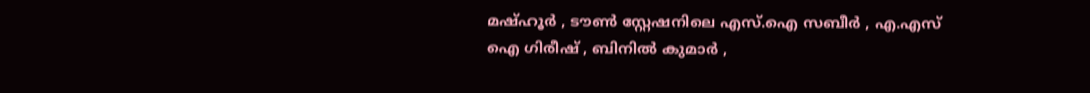മഷ്ഹൂർ , ടൗൺ സ്റ്റേഷനിലെ എസ്.ഐ സബീർ , എ.എസ് ഐ ഗിരീഷ് , ബിനിൽ കുമാർ ,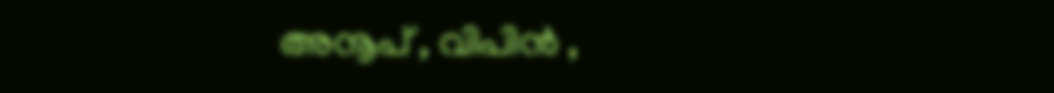അനൂപ് , വിപിൻ ,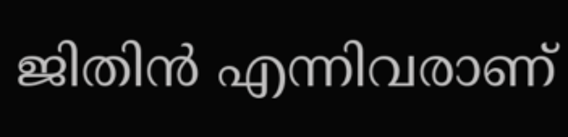ജിതിൻ എന്നിവരാണ്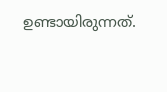ഉണ്ടായിരുന്നത്.